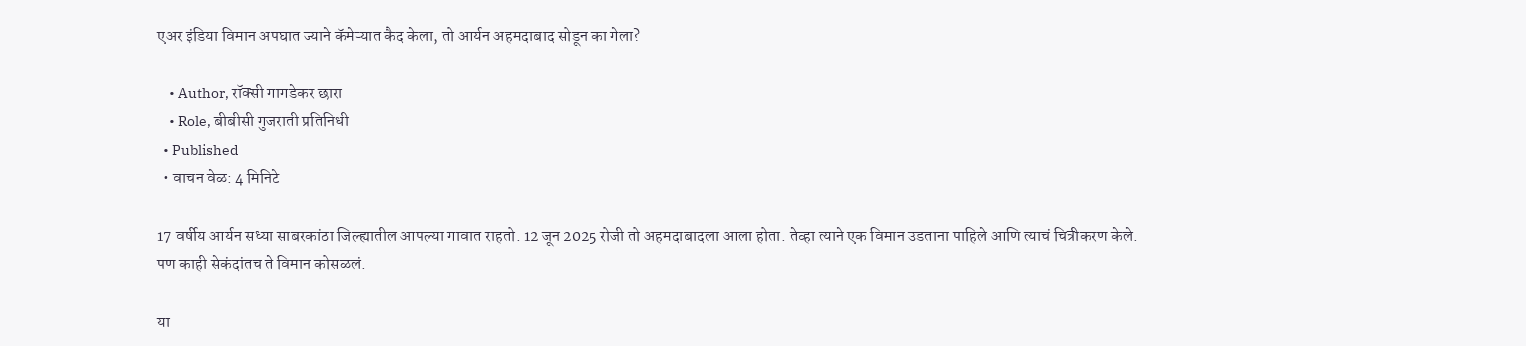एअर इंडिया विमान अपघात ज्याने कॅमेऱ्यात कैद केला, तो आर्यन अहमदाबाद सोडून का गेला?

    • Author, रॉक्सी गागडेकर छारा
    • Role, बीबीसी गुजराती प्रतिनिधी
  • Published
  • वाचन वेळ: 4 मिनिटे

17 वर्षीय आर्यन सध्या साबरकांठा जिल्ह्यातील आपल्या गावात राहतो. 12 जून 2025 रोजी तो अहमदाबादला आला होता. तेव्हा त्याने एक विमान उडताना पाहिले आणि त्याचं चित्रीकरण केले. पण काही सेकंदांतच ते विमान कोसळलं.

या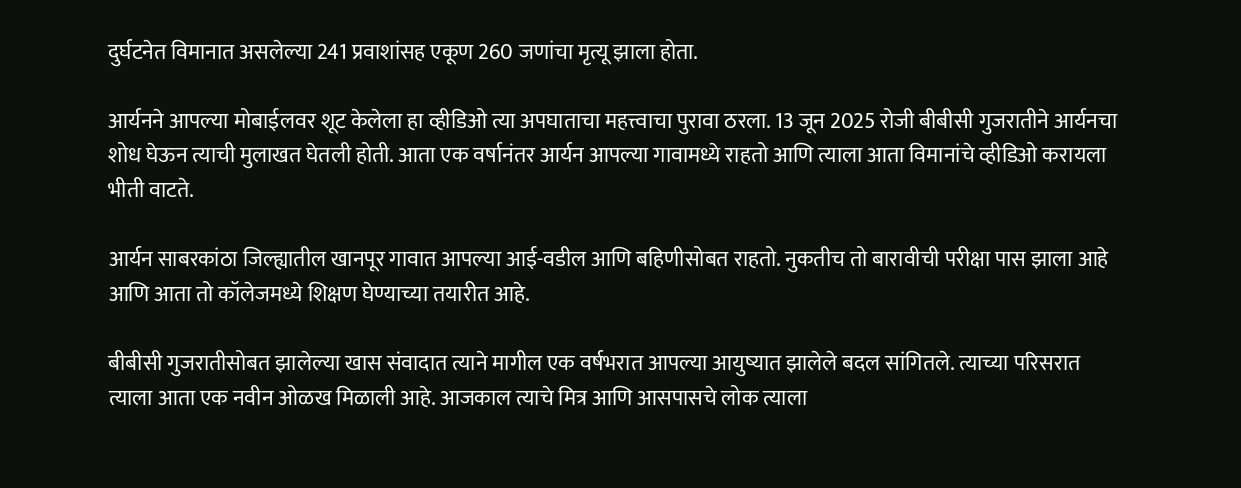दुर्घटनेत विमानात असलेल्या 241 प्रवाशांसह एकूण 260 जणांचा मृत्यू झाला होता.

आर्यनने आपल्या मोबाईलवर शूट केलेला हा व्हीडिओ त्या अपघाताचा महत्त्वाचा पुरावा ठरला. 13 जून 2025 रोजी बीबीसी गुजरातीने आर्यनचा शोध घेऊन त्याची मुलाखत घेतली होती. आता एक वर्षानंतर आर्यन आपल्या गावामध्ये राहतो आणि त्याला आता विमानांचे व्हीडिओ करायला भीती वाटते.

आर्यन साबरकांठा जिल्ह्यातील खानपूर गावात आपल्या आई-वडील आणि बहिणीसोबत राहतो. नुकतीच तो बारावीची परीक्षा पास झाला आहे आणि आता तो कॉलेजमध्ये शिक्षण घेण्याच्या तयारीत आहे.

बीबीसी गुजरातीसोबत झालेल्या खास संवादात त्याने मागील एक वर्षभरात आपल्या आयुष्यात झालेले बदल सांगितले. त्याच्या परिसरात त्याला आता एक नवीन ओळख मिळाली आहे. आजकाल त्याचे मित्र आणि आसपासचे लोक त्याला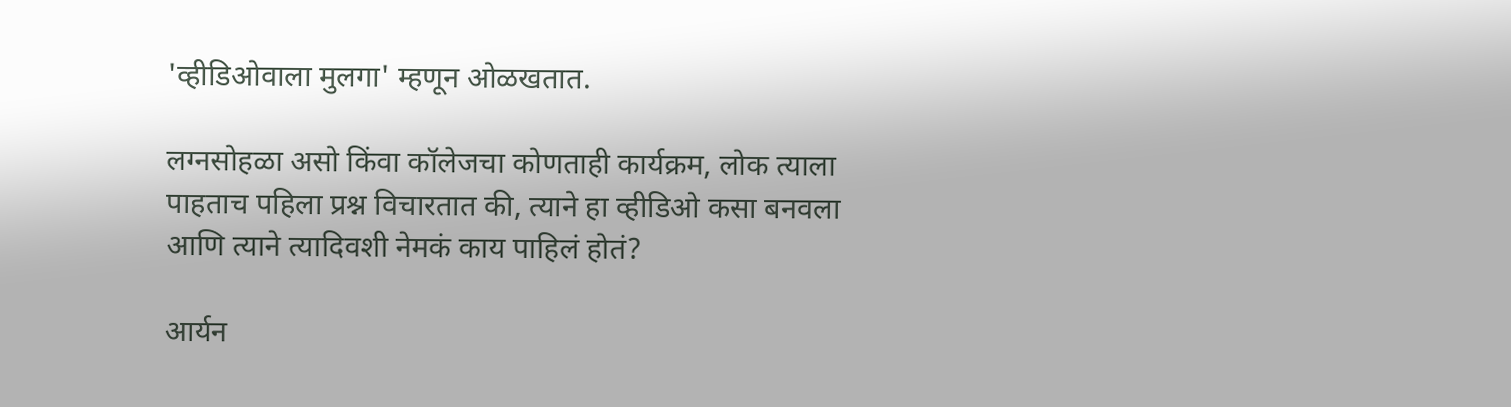'व्हीडिओवाला मुलगा' म्हणून ओळखतात.

लग्नसोहळा असो किंवा कॉलेजचा कोणताही कार्यक्रम, लोक त्याला पाहताच पहिला प्रश्न विचारतात की, त्याने हा व्हीडिओ कसा बनवला आणि त्याने त्यादिवशी नेमकं काय पाहिलं होतं?

आर्यन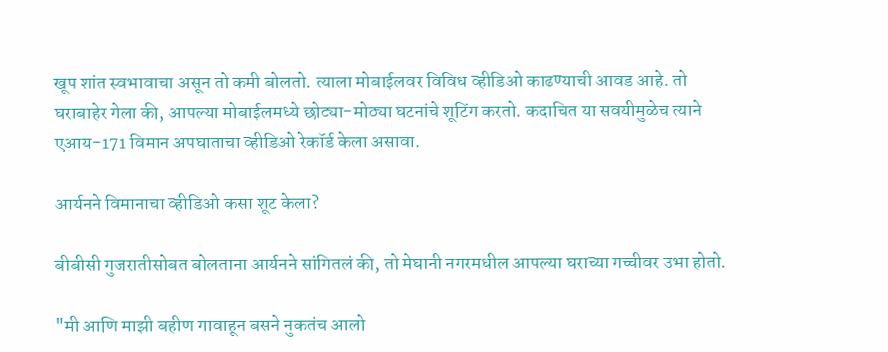खूप शांत स्वभावाचा असून तो कमी बोलतो. त्याला मोबाईलवर विविध व्हीडिओ काढण्याची आवड आहे. तो घराबाहेर गेला की, आपल्या मोबाईलमध्ये छोट्या-मोठ्या घटनांचे शूटिंग करतो. कदाचित या सवयीमुळेच त्याने एआय-171 विमान अपघाताचा व्हीडिओ रेकॉर्ड केला असावा.

आर्यनने विमानाचा व्हीडिओ कसा शूट केला?

बीबीसी गुजरातीसोबत बोलताना आर्यनने सांगितलं की, तो मेघानी नगरमधील आपल्या घराच्या गच्चीवर उभा होतो.

"मी आणि माझी बहीण गावाहून बसने नुकतंच आलो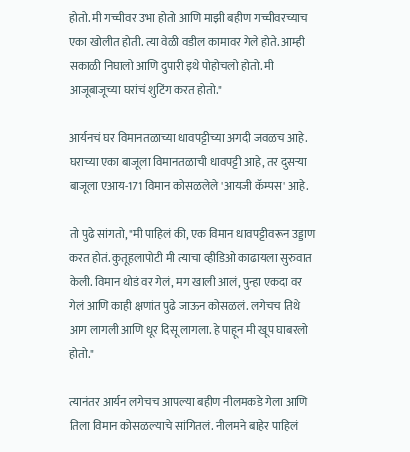होतो. मी गच्चीवर उभा होतो आणि माझी बहीण गच्चीवरच्याच एका खोलीत होती. त्या वेळी वडील कामावर गेले होते. आम्ही सकाळी निघालो आणि दुपारी इथे पोहोचलो होतो. मी आजूबाजूच्या घरांचं शुटिंग करत होतो."

आर्यनचं घर विमानतळाच्या धावपट्टीच्या अगदी जवळच आहे. घराच्या एका बाजूला विमानतळाची धावपट्टी आहे, तर दुसऱ्या बाजूला एआय-171 विमान कोसळलेले 'आयजी कॅम्पस' आहे.

तो पुढे सांगतो, "मी पाहिलं की, एक विमान धावपट्टीवरून उड्डाण करत होतं. कुतूहलापोटी मी त्याचा व्हीडिओ काढायला सुरुवात केली. विमान थोडं वर गेलं, मग खाली आलं, पुन्हा एकदा वर गेलं आणि काही क्षणांत पुढे जाऊन कोसळलं. लगेचच तिथे आग लागली आणि धूर दिसू लागला. हे पाहून मी खूप घाबरलो होतो."

त्यानंतर आर्यन लगेचच आपल्या बहीण नीलमकडे गेला आणि तिला विमान कोसळल्याचे सांगितलं. नीलमने बाहेर पाहिलं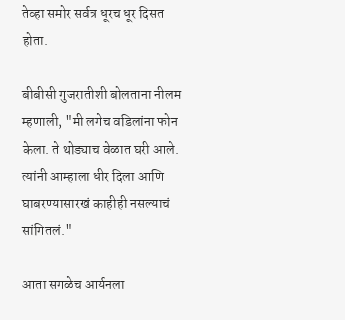तेव्हा समोर सर्वत्र धूरच धूर दिसत होता.

बीबीसी गुजरातीशी बोलताना नीलम म्हणाली, "मी लगेच वडिलांना फोन केला. ते थोड्याच वेळात घरी आले. त्यांनी आम्हाला धीर दिला आणि घाबरण्यासारखं काहीही नसल्याचं सांगितलं."

आता सगळेच आर्यनला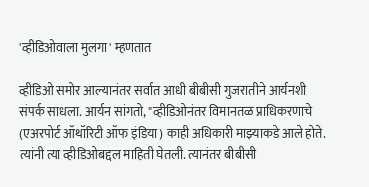'व्हीडिओवाला मुलगा' म्हणतात

व्हीडिओ समोर आल्यानंतर सर्वात आधी बीबीसी गुजरातीने आर्यनशी संपर्क साधला. आर्यन सांगतो, "व्हीडिओनंतर विमानतळ प्राधिकरणाचे (एअरपोर्ट ऑथॉरिटी ऑफ इंडिया) काही अधिकारी माझ्याकडे आले होते. त्यांनी त्या व्हीडिओबद्दल माहिती घेतली. त्यानंतर बीबीसी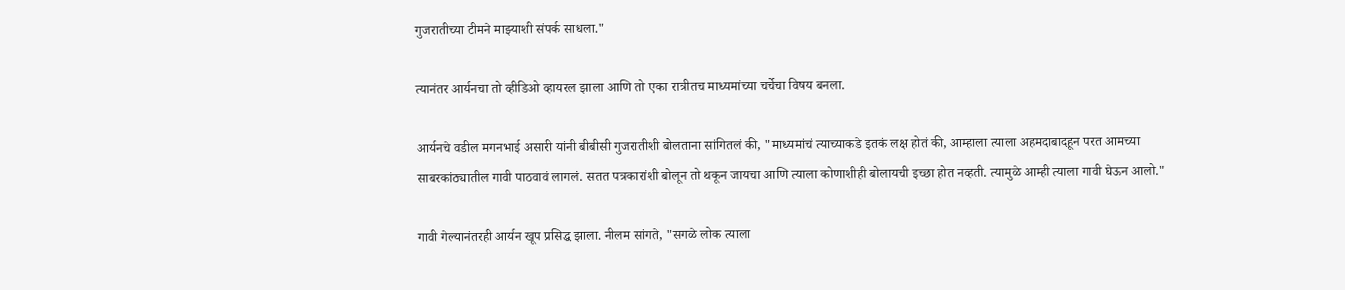गुजरातीच्या टीमने माझ्याशी संपर्क साधला."

त्यानंतर आर्यनचा तो व्हीडिओ व्हायरल झाला आणि तो एका रात्रीतच माध्यमांच्या चर्चेचा विषय बनला.

आर्यनचे वडील मगनभाई असारी यांनी बीबीसी गुजरातीशी बोलताना सांगितलं की, "माध्यमांचं त्याच्याकडे इतकं लक्ष होतं की, आम्हाला त्याला अहमदाबादहून परत आमच्या साबरकांठ्यातील गावी पाठवावं लागलं. सतत पत्रकारांशी बोलून तो थकून जायचा आणि त्याला कोणाशीही बोलायची इच्छा होत नव्हती. त्यामुळे आम्ही त्याला गावी घेऊन आलो."

गावी गेल्यानंतरही आर्यन खूप प्रसिद्ध झाला. नीलम सांगते, "सगळे लोक त्याला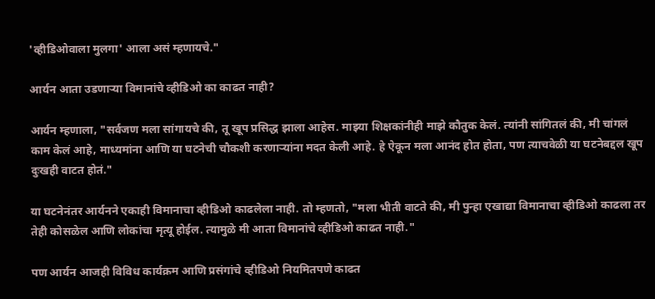'व्हीडिओवाला मुलगा' आला असं म्हणायचे."

आर्यन आता उडणाऱ्या विमानांचे व्हीडिओ का काढत नाही?

आर्यन म्हणाला, "सर्वजण मला सांगायचे की, तू खूप प्रसिद्ध झाला आहेस. माझ्या शिक्षकांनीही माझे कौतुक केलं. त्यांनी सांगितलं की, मी चांगलं काम केलं आहे, माध्यमांना आणि या घटनेची चौकशी करणाऱ्यांना मदत केली आहे. हे ऐकून मला आनंद होत होता, पण त्याचवेळी या घटनेबद्दल खूप दुःखही वाटत होतं."

या घटनेनंतर आर्यनने एकाही विमानाचा व्हीडिओ काढलेला नाही. तो म्हणतो, "मला भीती वाटते की, मी पुन्हा एखाद्या विमानाचा व्हीडिओ काढला तर तेही कोसळेल आणि लोकांचा मृत्यू होईल. त्यामुळे मी आता विमानांचे व्हीडिओ काढत नाही."

पण आर्यन आजही विविध कार्यक्रम आणि प्रसंगांचे व्हीडिओ नियमितपणे काढत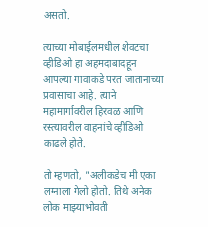असतो.

त्याच्या मोबाईलमधील शेवटचा व्हीडिओ हा अहमदाबादहून आपल्या गावाकडे परत जातानाच्या प्रवासाचा आहे. त्याने महामार्गावरील हिरवळ आणि रस्त्यावरील वाहनांचे व्हीडिओ काढले होते.

तो म्हणतो, "अलीकडेच मी एका लग्नाला गेलो होतो. तिथे अनेक लोक माझ्याभोवती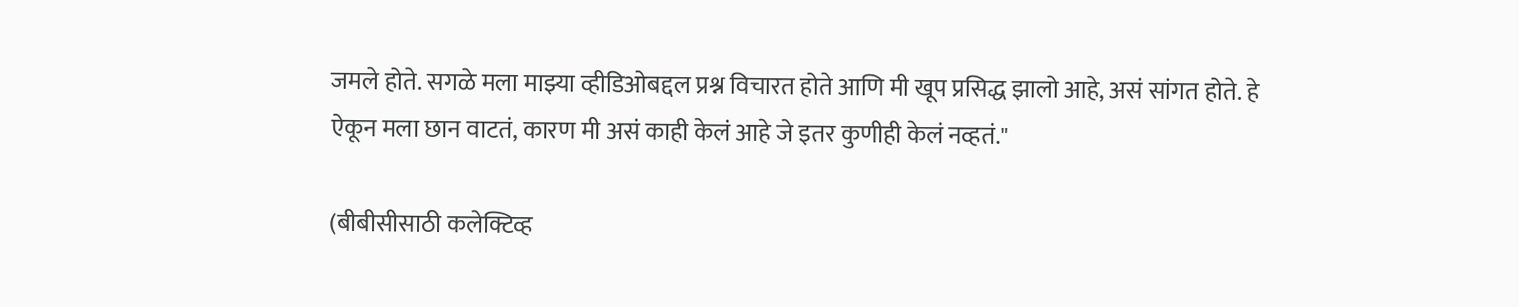जमले होते. सगळे मला माझ्या व्हीडिओबद्दल प्रश्न विचारत होते आणि मी खूप प्रसिद्ध झालो आहे, असं सांगत होते. हे ऐकून मला छान वाटतं, कारण मी असं काही केलं आहे जे इतर कुणीही केलं नव्हतं."

(बीबीसीसाठी कलेक्टिव्ह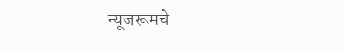न्यूजरूमचे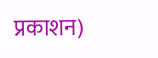प्रकाशन)